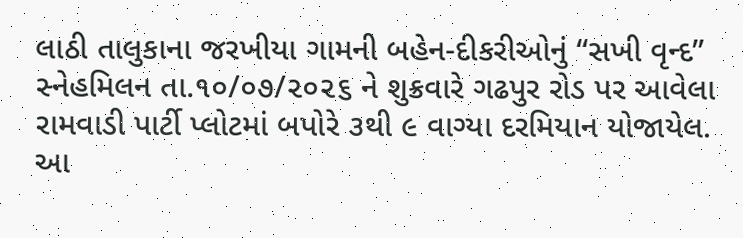લાઠી તાલુકાના જરખીયા ગામની બહેન-દીકરીઓનું “સખી વૃન્દ” સ્નેહમિલન તા.૧૦/૦૭/૨૦૨૬ ને શુક્રવારે ગઢપુર રોડ પર આવેલા રામવાડી પાર્ટી પ્લોટમાં બપોરે ૩થી ૯ વાગ્યા દરમિયાન યોજાયેલ. આ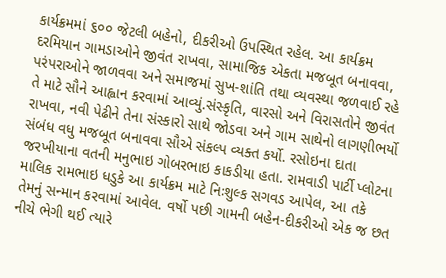કાર્યક્રમમાં ૬૦૦ જેટલી બહેનો, દીકરીઓ ઉપસ્થિત રહેલ. આ કાર્યક્રમ દરમિયાન ગામડાઓને જીવંત રાખવા, સામાજિક એકતા મજબૂત બનાવવા, પરંપરાઓને જાળવવા અને સમાજમાં સુખ-શાંતિ તથા વ્યવસ્થા જળવાઈ રહે તે માટે સૌને આહ્વાન કરવામાં આવ્યું.સંસ્કૃતિ, વારસો અને વિરાસતોને જીવંત રાખવા, નવી પેઢીને તેના સંસ્કારો સાથે જોડવા અને ગામ સાથેનો લાગણીભર્યો સંબંધ વધુ મજબૂત બનાવવા સૌએ સંકલ્પ વ્યક્ત કર્યો. રસોઇના દાતા જરખીયાના વતની મનુભાઇ ગોબરભાઇ કાકડીયા હતા. રામવાડી પાર્ટી પ્લોટના માલિક રામભાઇ ધડુકે આ કાર્યક્રમ માટે નિઃશુલ્ક સગવડ આપેલ, આ તકે તેમનું સન્માન કરવામાં આવેલ. વર્ષો પછી ગામની બહેન-દીકરીઓ એક જ છત નીચે ભેગી થઈ ત્યારે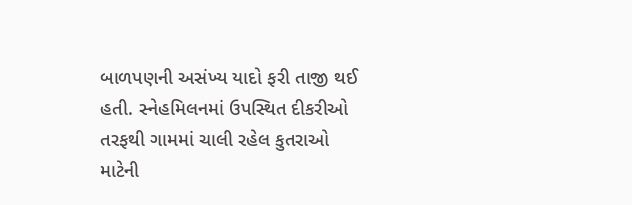બાળપણની અસંખ્ય યાદો ફરી તાજી થઈ હતી. સ્નેહમિલનમાં ઉપસ્થિત દીકરીઓ તરફથી ગામમાં ચાલી રહેલ કુતરાઓ માટેની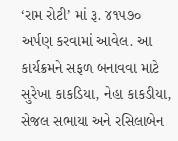‘રામ રોટી’ માં રૂ. ૪૧૫૭૦ અર્પણ કરવામાં આવેલ. આ કાર્યક્રમને સફળ બનાવવા માટે સુરેખા કાકડિયા, નેહા કાકડીયા, સેજલ સભાયા અને રસિલાબેન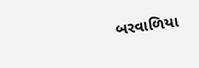બરવાળિયા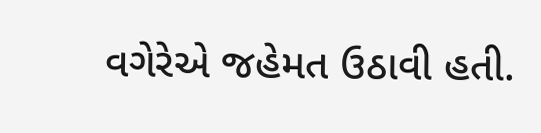વગેરેએ જહેમત ઉઠાવી હતી.